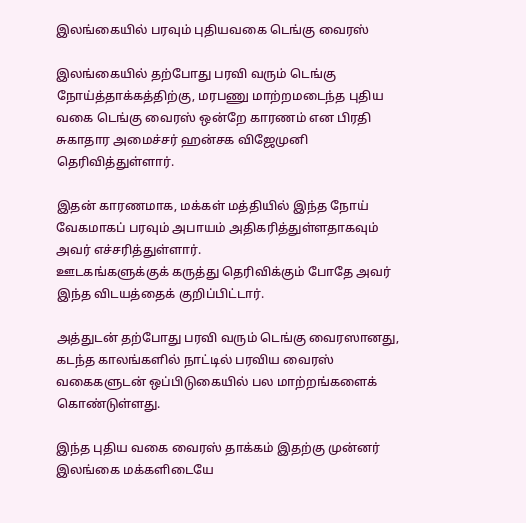இலங்கையில் பரவும் புதியவகை டெங்கு வைரஸ்

இலங்கையில் தற்போது பரவி வரும் டெங்கு நோய்த்தாக்கத்திற்கு, மரபணு மாற்றமடைந்த புதிய வகை டெங்கு வைரஸ் ஒன்றே காரணம் என பிரதி சுகாதார அமைச்சர் ஹன்சக விஜேமுனி தெரிவித்துள்ளார்.

இதன் காரணமாக, மக்கள் மத்தியில் இந்த நோய் வேகமாகப் பரவும் அபாயம் அதிகரித்துள்ளதாகவும் அவர் எச்சரித்துள்ளார்.
ஊடகங்களுக்குக் கருத்து தெரிவிக்கும் போதே அவர் இந்த விடயத்தைக் குறிப்பிட்டார்.

அத்துடன் தற்போது பரவி வரும் டெங்கு வைரஸானது, கடந்த காலங்களில் நாட்டில் பரவிய வைரஸ் வகைகளுடன் ஒப்பிடுகையில் பல மாற்றங்களைக் கொண்டுள்ளது.

இந்த புதிய வகை வைரஸ் தாக்கம் இதற்கு முன்னர் இலங்கை மக்களிடையே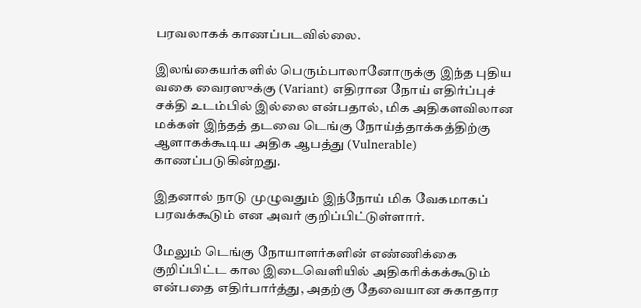பரவலாகக் காணப்படவில்லை.

இலங்கையர்களில் பெரும்பாலானோருக்கு இந்த புதிய வகை வைரஸுக்கு (Variant) எதிரான நோய் எதிர்ப்புச் சக்தி உடம்பில் இல்லை என்பதால், மிக அதிகளவிலான மக்கள் இந்தத் தடவை டெங்கு நோய்த்தாக்கத்திற்கு ஆளாகக்கூடிய அதிக ஆபத்து (Vulnerable) காணப்படுகின்றது.

இதனால் நாடு முழுவதும் இந்நோய் மிக வேகமாகப் பரவக்கூடும் என அவர் குறிப்பிட்டுள்ளார்.

மேலும் டெங்கு நோயாளர்களின் எண்ணிக்கை குறிப்பிட்ட கால இடைவெளியில் அதிகரிக்கக்கூடும் என்பதை எதிர்பார்த்து, அதற்கு தேவையான சுகாதார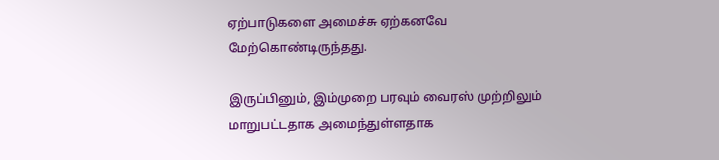ஏற்பாடுகளை அமைச்சு ஏற்கனவே மேற்கொண்டிருந்தது.

இருப்பினும், இம்முறை பரவும் வைரஸ் முற்றிலும் மாறுபட்டதாக அமைந்துள்ளதாக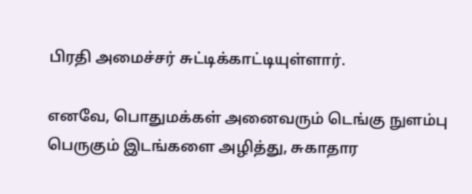பிரதி அமைச்சர் சுட்டிக்காட்டியுள்ளார்.

எனவே, பொதுமக்கள் அனைவரும் டெங்கு நுளம்பு பெருகும் இடங்களை அழித்து, சுகாதார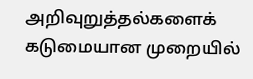அறிவுறுத்தல்களைக் கடுமையான முறையில்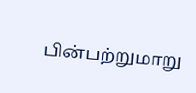பின்பற்றுமாறு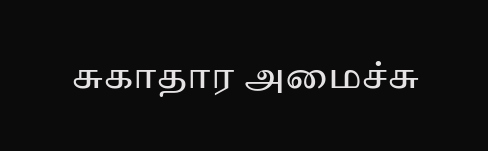சுகாதார அமைச்சு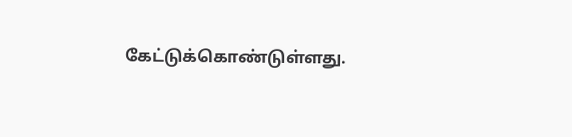கேட்டுக்கொண்டுள்ளது.